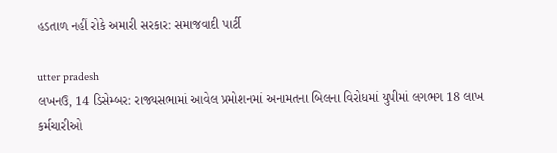હડતાળ નહીં રોકે અમારી સરકાર: સમાજવાદી પાર્ટી

utter pradesh
લખનઉ, 14 ડિસેમ્બર: રાજ્યસભામાં આવેલ પ્રમોશનમાં અનામતના બિલના વિરોધમાં યુપીમાં લગભગ 18 લાખ કર્મચારીઓ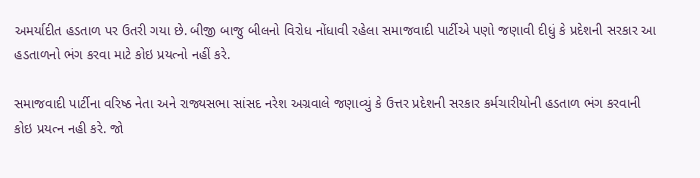અમર્યાદીત હડતાળ પર ઉતરી ગયા છે. બીજી બાજુ બીલનો વિરોધ નોંધાવી રહેલા સમાજવાદી પાર્ટીએ પણો જણાવી દીધું કે પ્રદેશની સરકાર આ હડતાળનો ભંગ કરવા માટે કોઇ પ્રયત્નો નહીં કરે.

સમાજવાદી પાર્ટીના વરિષ્ઠ નેતા અને રાજ્યસભા સાંસદ નરેશ અગ્રવાલે જણાવ્યું કે ઉત્તર પ્રદેશની સરકાર કર્મચારીયોની હડતાળ ભંગ કરવાની કોઇ પ્રયત્ન નહી કરે. જો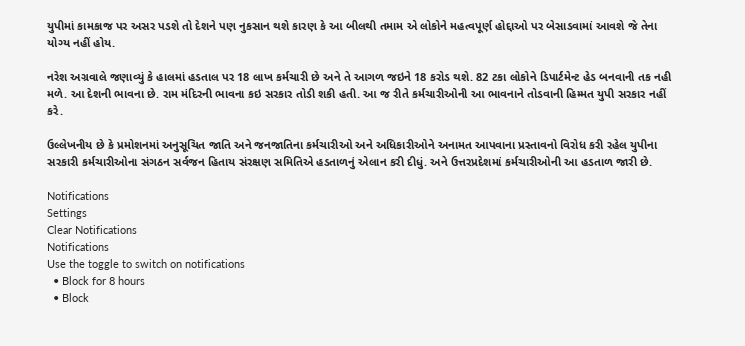યુપીમાં કામકાજ પર અસર પડશે તો દેશને પણ નુકસાન થશે કારણ કે આ બીલથી તમામ એ લોકોને મહત્વપૂર્ણ હોદ્દાઓ પર બેસાડવામાં આવશે જે તેના યોગ્ય નહીં હોય.

નરેશ અગ્રવાલે જણાવ્યું કે હાલમાં હડતાલ પર 18 લાખ કર્મચારી છે અને તે આગળ જઇને 18 કરોડ થશે. 82 ટકા લોકોને ડિપાર્ટમેન્ટ હેડ બનવાની તક નહી મળે. આ દેશની ભાવના છે. રામ મંદિરની ભાવના કઇ સરકાર તોડી શકી હતી. આ જ રીતે કર્મચારીઓની આ ભાવનાને તોડવાની હિમ્મત યુપી સરકાર નહીં કરે.

ઉલ્લેખનીય છે કે પ્રમોશનમાં અનુસૂચિત જાતિ અને જનજાતિના કર્મચારીઓ અને અધિકારીઓને અનામત આપવાના પ્રસ્તાવનો વિરોધ કરી રહેલ યુપીના સરકારી કર્મચારીઓના સંગઠન સર્વજન હિતાય સંરક્ષણ સમિતિએ હડતાળનું એલાન કરી દીધું. અને ઉત્તરપ્રદેશમાં કર્મચારીઓની આ હડતાળ જારી છે.

Notifications
Settings
Clear Notifications
Notifications
Use the toggle to switch on notifications
  • Block for 8 hours
  • Block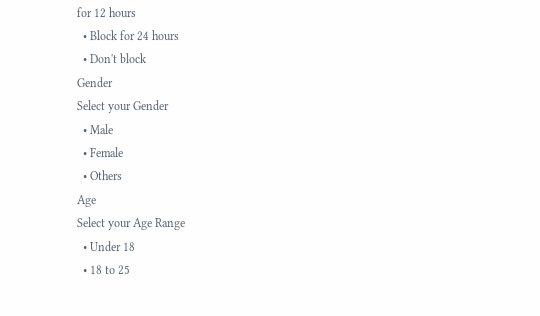for 12 hours
  • Block for 24 hours
  • Don't block
Gender
Select your Gender
  • Male
  • Female
  • Others
Age
Select your Age Range
  • Under 18
  • 18 to 25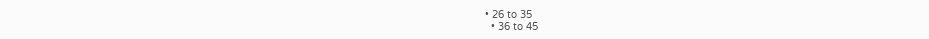• 26 to 35
  • 36 to 45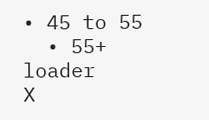• 45 to 55
  • 55+
loader
X